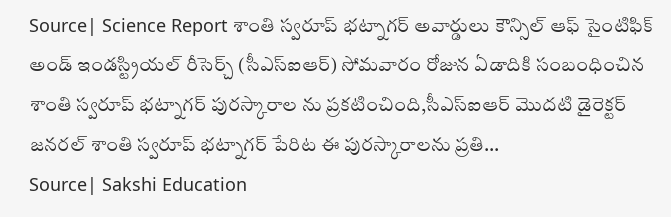Source| Science Report శాంతి స్వరూప్ భట్నాగర్ అవార్డులు కౌన్సిల్ ఆఫ్ సైంటిఫిక్ అండ్ ఇండస్ట్రియల్ రీసెర్చ్ (సీఎస్ఐఆర్) సోమవారం రోజున ఏడాదికి సంబంధించిన శాంతి స్వరూప్ భట్నాగర్ పురస్కారాల ను ప్రకటించింది,సీఎస్ఐఆర్ మొదటి డైరెక్టర్ జనరల్ శాంతి స్వరూప్ భట్నాగర్ పేరిట ఈ పురస్కారాలను ప్రతి...
Source| Sakshi Education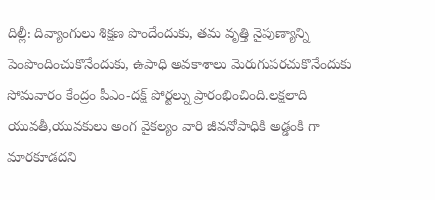దిల్లీ: దివ్యాంగులు శిక్షణ పొందేందుకు, తమ వృత్తి నైపుణ్యాన్ని పెంపొందించుకొనేందుకు, ఉపాధి అవకాశాలు మెరుగుపరచుకొనేందుకు సోమవారం కేంద్రం పీఎం-దక్ష్ పోర్టల్ను ప్రారంభించింది.లక్షలాది యువతీ,యువకులు అంగ వైకల్యం వారి జీవనోపాధికి అడ్డంకి గా మారకూడదని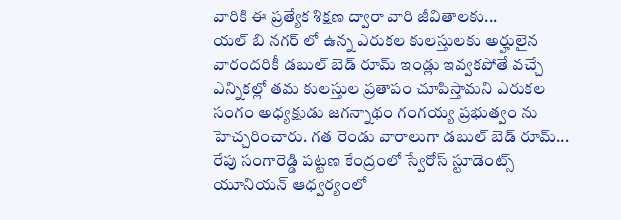వారికి ఈ ప్రత్యేక శిక్షణ ద్వారా వారి జీవితాలకు...
యల్ బి నగర్ లో ఉన్న ఎరుకల కులస్తులకు అర్హులైన వారందరికీ డబుల్ బెడ్ రూమ్ ఇండ్లు ఇవ్వకపోతే వచ్చే ఎన్నికల్లో తమ కులస్తుల ప్రతాపం చూపిస్తామని ఎరుకల సంగం అధ్యక్షుడు జగన్నాథం గంగయ్య ప్రభుత్వం ను హెచ్చరించారు. గత రెండు వారాలుగా డబుల్ బెడ్ రూమ్...
రేపు సంగారెడ్డి పట్టణ కేంద్రంలో స్వేరోస్ స్టూడెంట్స్ యూనియన్ ఆధ్వర్యంలో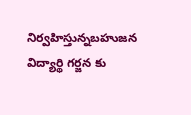నిర్వహిస్తున్నబహుజన విద్యార్థి గర్జన కు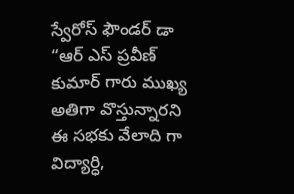స్వేరోస్ ఫౌండర్ డా “ఆర్ ఎస్ ప్రవీణ్ కుమార్ గారు ముఖ్య అతిగా వొస్తున్నారని ఈ సభకు వేలాది గా విద్యార్ధి,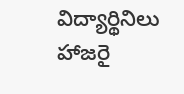విద్యార్థినిలు హాజరై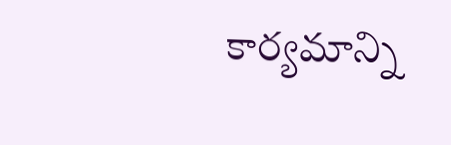కార్యమాన్ని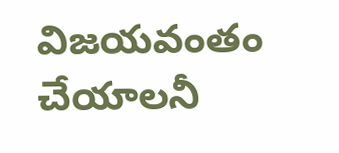విజయవంతం చేయాలనీ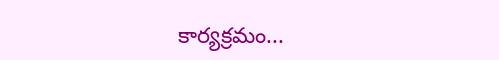కార్యక్రమం...